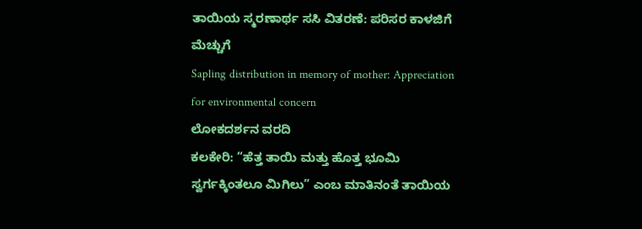ತಾಯಿಯ ಸ್ಮರಣಾರ್ಥ ಸಸಿ ವಿತರಣೆ: ಪರಿಸರ ಕಾಳಜಿಗೆ ಮೆಚ್ಚುಗೆ
Sapling distribution in memory of mother: Appreciation for environmental concern
ಲೋಕದರ್ಶನ ವರದಿ
ಕಲಕೇರಿ: “ಹೆತ್ತ ತಾಯಿ ಮತ್ತು ಹೊತ್ತ ಭೂಮಿ ಸ್ವರ್ಗಕ್ಕಿಂತಲೂ ಮಿಗಿಲು” ಎಂಬ ಮಾತಿನಂತೆ ತಾಯಿಯ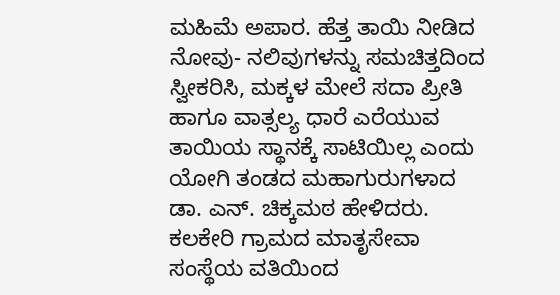ಮಹಿಮೆ ಅಪಾರ. ಹೆತ್ತ ತಾಯಿ ನೀಡಿದ ನೋವು- ನಲಿವುಗಳನ್ನು ಸಮಚಿತ್ತದಿಂದ ಸ್ವೀಕರಿಸಿ, ಮಕ್ಕಳ ಮೇಲೆ ಸದಾ ಪ್ರೀತಿ ಹಾಗೂ ವಾತ್ಸಲ್ಯ ಧಾರೆ ಎರೆಯುವ ತಾಯಿಯ ಸ್ಥಾನಕ್ಕೆ ಸಾಟಿಯಿಲ್ಲ ಎಂದು ಯೋಗಿ ತಂಡದ ಮಹಾಗುರುಗಳಾದ ಡಾ. ಎನ್. ಚಿಕ್ಕಮಠ ಹೇಳಿದರು.
ಕಲಕೇರಿ ಗ್ರಾಮದ ಮಾತೃಸೇವಾ ಸಂಸ್ಥೆಯ ವತಿಯಿಂದ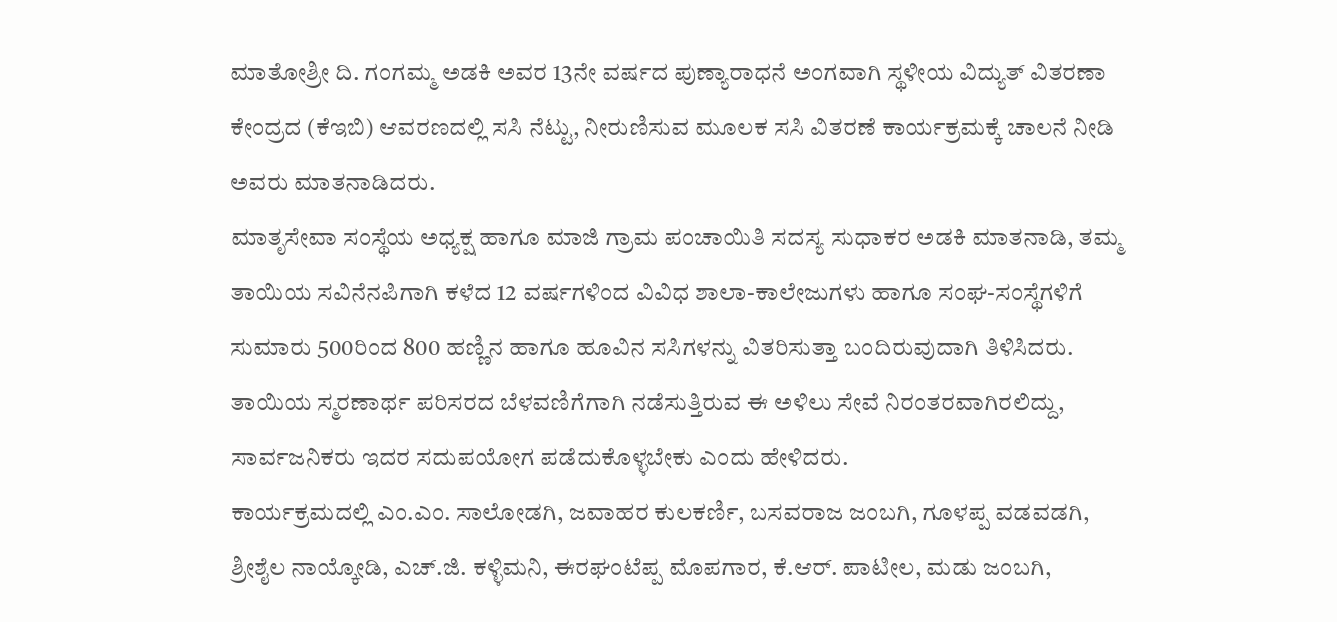ಮಾತೋಶ್ರೀ ದಿ. ಗಂಗಮ್ಮ ಅಡಕಿ ಅವರ 13ನೇ ವರ್ಷದ ಪುಣ್ಯಾರಾಧನೆ ಅಂಗವಾಗಿ ಸ್ಥಳೀಯ ವಿದ್ಯುತ್ ವಿತರಣಾ ಕೇಂದ್ರದ (ಕೆಇಬಿ) ಆವರಣದಲ್ಲಿ ಸಸಿ ನೆಟ್ಟು, ನೀರುಣಿಸುವ ಮೂಲಕ ಸಸಿ ವಿತರಣೆ ಕಾರ್ಯಕ್ರಮಕ್ಕೆ ಚಾಲನೆ ನೀಡಿ ಅವರು ಮಾತನಾಡಿದರು.
ಮಾತೃಸೇವಾ ಸಂಸ್ಥೆಯ ಅಧ್ಯಕ್ಷ ಹಾಗೂ ಮಾಜಿ ಗ್ರಾಮ ಪಂಚಾಯಿತಿ ಸದಸ್ಯ ಸುಧಾಕರ ಅಡಕಿ ಮಾತನಾಡಿ, ತಮ್ಮ ತಾಯಿಯ ಸವಿನೆನಪಿಗಾಗಿ ಕಳೆದ 12 ವರ್ಷಗಳಿಂದ ವಿವಿಧ ಶಾಲಾ-ಕಾಲೇಜುಗಳು ಹಾಗೂ ಸಂಘ-ಸಂಸ್ಥೆಗಳಿಗೆ ಸುಮಾರು 500ರಿಂದ 800 ಹಣ್ಣಿನ ಹಾಗೂ ಹೂವಿನ ಸಸಿಗಳನ್ನು ವಿತರಿಸುತ್ತಾ ಬಂದಿರುವುದಾಗಿ ತಿಳಿಸಿದರು. ತಾಯಿಯ ಸ್ಮರಣಾರ್ಥ ಪರಿಸರದ ಬೆಳವಣಿಗೆಗಾಗಿ ನಡೆಸುತ್ತಿರುವ ಈ ಅಳಿಲು ಸೇವೆ ನಿರಂತರವಾಗಿರಲಿದ್ದು, ಸಾರ್ವಜನಿಕರು ಇದರ ಸದುಪಯೋಗ ಪಡೆದುಕೊಳ್ಳಬೇಕು ಎಂದು ಹೇಳಿದರು.
ಕಾರ್ಯಕ್ರಮದಲ್ಲಿ ಎಂ.ಎಂ. ಸಾಲೋಡಗಿ, ಜವಾಹರ ಕುಲಕರ್ಣಿ, ಬಸವರಾಜ ಜಂಬಗಿ, ಗೂಳಪ್ಪ ವಡವಡಗಿ, ಶ್ರೀಶೈಲ ನಾಯ್ಕೋಡಿ, ಎಚ್.ಜಿ. ಕಳ್ಳಿಮನಿ, ಈರಘಂಟೆಪ್ಪ ಮೊಪಗಾರ, ಕೆ.ಆರ್. ಪಾಟೀಲ, ಮಡು ಜಂಬಗಿ,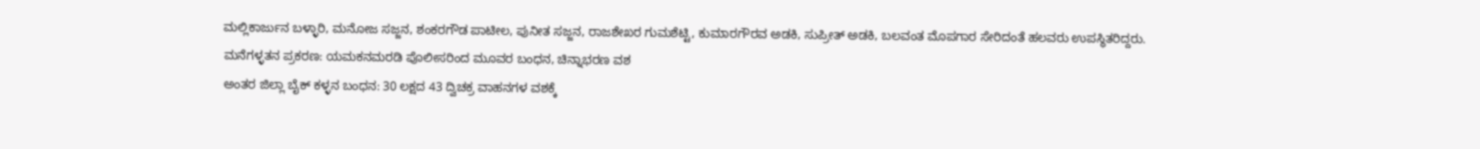ಮಲ್ಲಿಕಾರ್ಜುನ ಬಳ್ಳಾರಿ, ಮನೋಜ ಸಜ್ಜನ, ಶಂಕರಗೌಡ ಪಾಟೀಲ, ಪುನೀತ ಸಜ್ಜನ, ರಾಜಶೇಖರ ಗುಮಶೆಟ್ಟಿ, ಕುಮಾರಗೌರವ ಅಡಕಿ, ಸುಪ್ರೀತ್ ಅಡಕಿ, ಬಲವಂತ ಮೊಪಗಾರ ಸೇರಿದಂತೆ ಹಲವರು ಉಪಸ್ಥಿತರಿದ್ದರು.
ಮನೆಗಳ್ಳತನ ಪ್ರಕರಣ: ಯಮಕನಮರಡಿ ಪೊಲೀಸರಿಂದ ಮೂವರ ಬಂಧನ, ಚಿನ್ನಾಭರಣ ವಶ
ಅಂತರ ಜಿಲ್ಲಾ ಬೈಕ್ ಕಳ್ಳನ ಬಂಧನ: 30 ಲಕ್ಷದ 43 ದ್ವಿಚಕ್ರ ವಾಹನಗಳ ವಶಕ್ಕೆ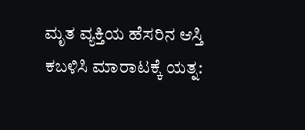ಮೃತ ವ್ಯಕ್ತಿಯ ಹೆಸರಿನ ಆಸ್ತಿ ಕಬಳಿಸಿ ಮಾರಾಟಕ್ಕೆ ಯತ್ನ: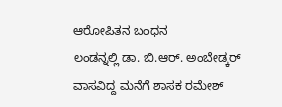ಆರೋಪಿತನ ಬಂಧನ
ಲಂಡನ್ನಲ್ಲಿ ಡಾ. ಬಿ.ಆರ್. ಅಂಬೇಡ್ಕರ್ ವಾಸವಿದ್ದ ಮನೆಗೆ ಶಾಸಕ ರಮೇಶ್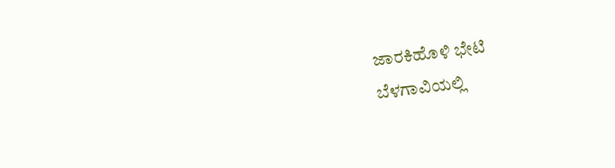ಜಾರಕಿಹೊಳಿ ಭೇಟಿ
ಬೆಳಗಾವಿಯಲ್ಲಿ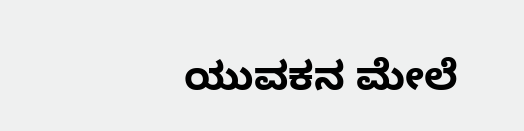ಯುವಕನ ಮೇಲೆ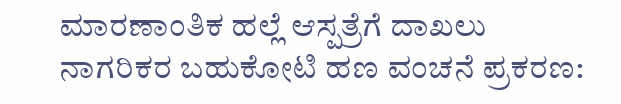ಮಾರಣಾಂತಿಕ ಹಲ್ಲೆ ಆಸ್ಪತ್ರೆಗೆ ದಾಖಲು
ನಾಗರಿಕರ ಬಹುಕೋಟಿ ಹಣ ವಂಚನೆ ಪ್ರಕರಣ: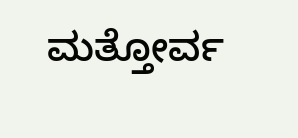ಮತ್ತೋರ್ವ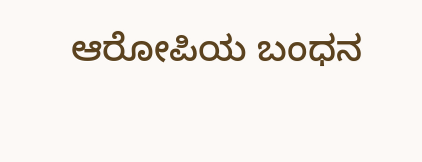ಆರೋಪಿಯ ಬಂಧನ